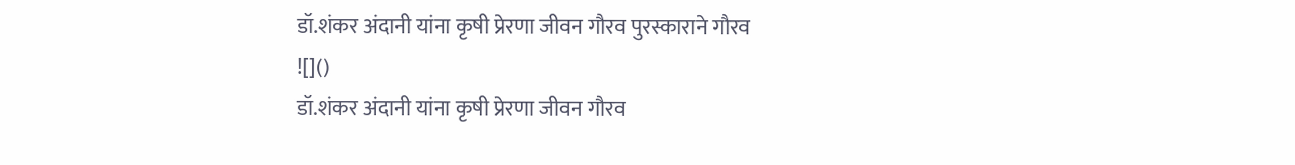डॉ.शंकर अंदानी यांना कृषी प्रेरणा जीवन गौरव पुरस्काराने गौरव
![]()
डॉ.शंकर अंदानी यांना कृषी प्रेरणा जीवन गौरव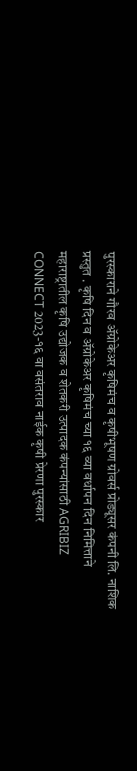पुरस्काराने गौरव ॲग्रोकेअर कृषिमंच व कृषीभूषण ग्रोवर्स प्रोड्यूसर कंपनी लि. नाशिक प्रस्तुत . कृषि दिन व ॲग्रोकेअर कृषिमंच च्या १६ व्या वर्धापन दिन निमित्ताने महाराष्ट्रातील कृषि उद्योजक व शेतकरी उत्पादक कंपन्यांसाठी AGRIBIZ CONNECT 2023-१६ वा वसंतराव नाईक कृषी प्रेरणा पुरस्कार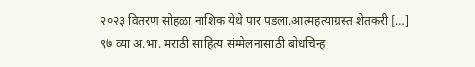२०२३ वितरण सोहळा नाशिक येथे पार पडला.आत्महत्याग्रस्त शेतकरी […]
९७ व्या अ.भा. मराठी साहित्य संम्मेलनासाठी बोधचिन्ह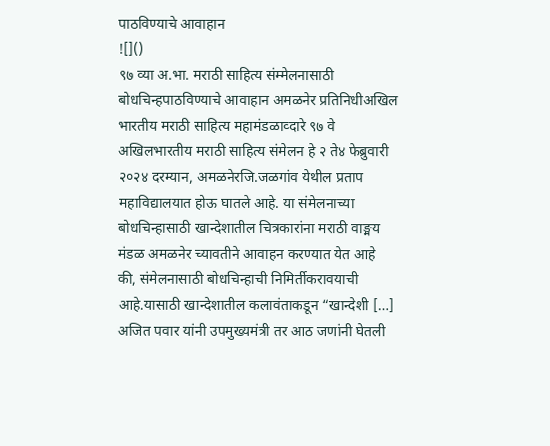पाठविण्याचे आवाहान
![]()
९७ व्या अ.भा. मराठी साहित्य संम्मेलनासाठी बोधचिन्हपाठविण्याचे आवाहान अमळनेर प्रतिनिधीअखिल भारतीय मराठी साहित्य महामंडळाव्दारे ९७ वे अखिलभारतीय मराठी साहित्य संमेलन हे २ ते४ फेब्रुवारी २०२४ दरम्यान, अमळनेरजि.जळगांव येथील प्रताप महाविद्यालयात होऊ घातले आहे. या संमेलनाच्या बोधचिन्हासाठी खान्देशातील चित्रकारांना मराठी वाङ्मय मंडळ अमळनेर च्यावतीने आवाहन करण्यात येत आहे की, संमेलनासाठी बोधचिन्हाची निमिर्तीकरावयाची आहे.यासाठी खान्देशातील कलावंताकडून “खान्देशी […]
अजित पवार यांनी उपमुख्यमंत्री तर आठ जणांनी घेतली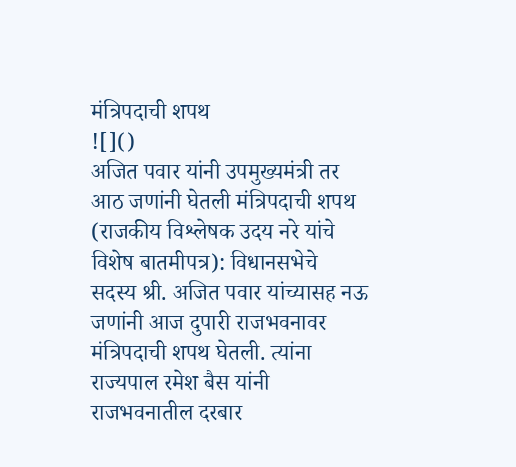मंत्रिपदाची शपथ
![]()
अजित पवार यांनी उपमुख्यमंत्री तर आठ जणांनी घेतली मंत्रिपदाची शपथ (राजकीय विश्लेषक उदय नरे यांचे विशेष बातमीपत्र): विधानसभेचे सदस्य श्री. अजित पवार यांच्यासह नऊ जणांनी आज दुपारी राजभवनावर मंत्रिपदाची शपथ घेतली. त्यांना राज्यपाल रमेश बैस यांनी राजभवनातील दरबार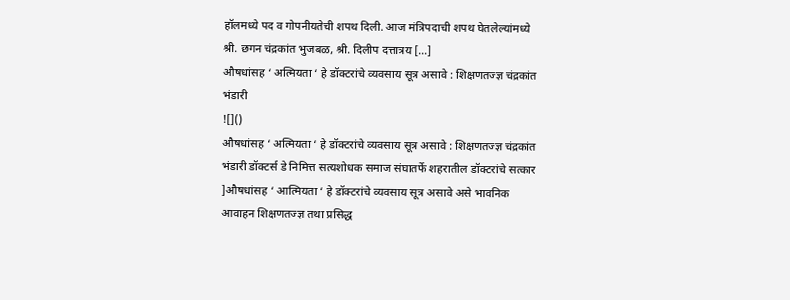हॉलमध्ये पद व गोपनीयतेची शपथ दिली. आज मंत्रिपदाची शपथ घेतलेल्यांमध्ये श्री. छगन चंद्रकांत भुजबळ, श्री. दिलीप दत्तात्रय […]
औषधांसह ‘ अत्मियता ‘ हे डॉक्टरांचे व्यवसाय सूत्र असावे : शिक्षणतज्ज्ञ चंद्रकांत भंडारी
![]()
औषधांसह ‘ अत्मियता ‘ हे डॉक्टरांचे व्यवसाय सूत्र असावे : शिक्षणतज्ज्ञ चंद्रकांत भंडारी डॉक्टर्स डे निमित्त सत्यशोधक समाज संघातर्फे शहरातील डॉक्टरांचे सत्कार ]औषधांसह ‘ आत्मियता ‘ हे डॉक्टरांचे व्यवसाय सूत्र असावे असे भावनिक आवाहन शिक्षणतज्ज्ञ तथा प्रसिद्ध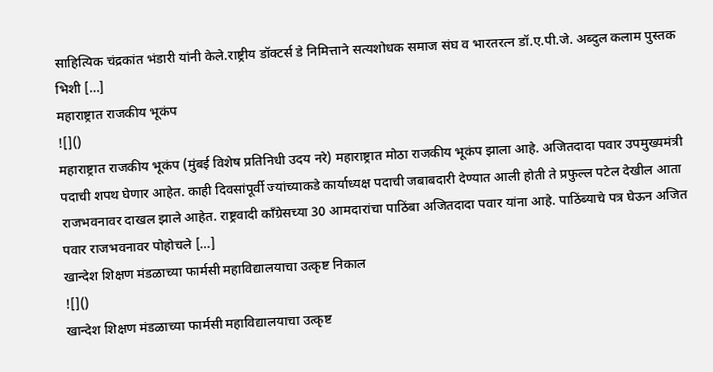साहित्यिक चंद्रकांत भंडारी यांनी केले.राष्ट्रीय डॉक्टर्स डे निमित्ताने सत्यशोधक समाज संघ व भारतरत्न डॉ.ए.पी.जे. अब्दुल कलाम पुस्तक भिशी […]
महाराष्ट्रात राजकीय भूकंप
![]()
महाराष्ट्रात राजकीय भूकंप (मुंबई विशेष प्रतिनिधी उदय नरे) महाराष्ट्रात मोठा राजकीय भूकंप झाला आहे. अजितदादा पवार उपमुख्यमंत्री पदाची शपथ घेणार आहेत. काही दिवसांपूर्वी ज्यांच्याकडे कार्याध्यक्ष पदाची जबाबदारी देण्यात आली होती ते प्रफुल्ल पटेल देखील आता राजभवनावर दाखल झाले आहेत. राष्ट्रवादी काँग्रेसच्या 30 आमदारांचा पाठिंबा अजितदादा पवार यांना आहे. पाठिंब्याचे पत्र घेऊन अजित पवार राजभवनावर पोहोचले […]
खान्देश शिक्षण मंडळाच्या फार्मसी महाविद्यालयाचा उत्कृष्ट निकाल
![]()
खान्देश शिक्षण मंडळाच्या फार्मसी महाविद्यालयाचा उत्कृष्ट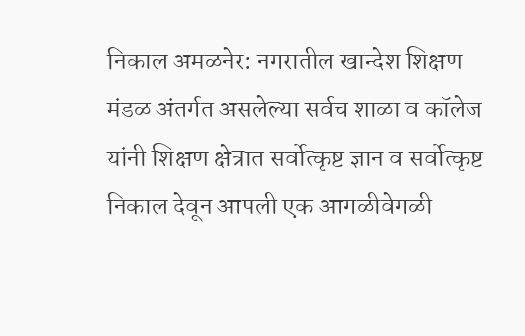निकाल अमळनेर: नगरातील खान्देश शिक्षण मंडळ अंतर्गत असलेल्या सर्वच शाळा व कॉलेज यांनी शिक्षण क्षेत्रात सर्वोत्कृष्ट ज्ञान व सर्वोत्कृष्ट निकाल देवून आपली एक आगळीवेगळी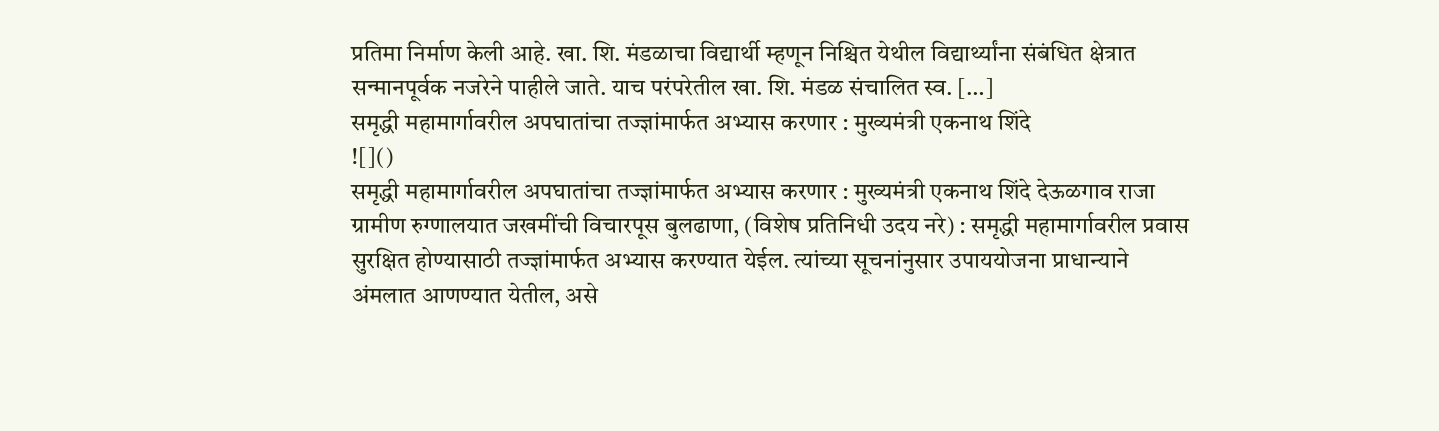प्रतिमा निर्माण केली आहे. खा. शि. मंडळाचा विद्यार्थी म्हणून निश्चित येथील विद्यार्थ्यांना संबंधित क्षेत्रात सन्मानपूर्वक नजरेने पाहीले जाते. याच परंपरेतील खा. शि. मंडळ संचालित स्व. […]
समृद्धी महामार्गावरील अपघातांचा तज्ज्ञांमार्फत अभ्यास करणार : मुख्यमंत्री एकनाथ शिंदे
![]()
समृद्धी महामार्गावरील अपघातांचा तज्ज्ञांमार्फत अभ्यास करणार : मुख्यमंत्री एकनाथ शिंदे देऊळगाव राजा ग्रामीण रुग्णालयात जखमींची विचारपूस बुलढाणा, (विशेष प्रतिनिधी उदय नरे) : समृद्धी महामार्गावरील प्रवास सुरक्षित होण्यासाठी तज्ज्ञांमार्फत अभ्यास करण्यात येईल. त्यांच्या सूचनांनुसार उपाययोजना प्राधान्याने अंमलात आणण्यात येतील, असे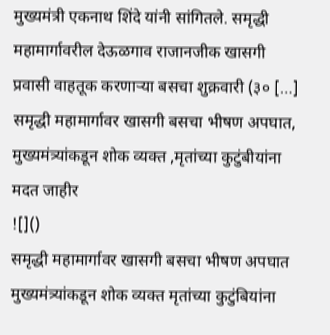मुख्यमंत्री एकनाथ शिंदे यांनी सांगितले. समृद्धी महामार्गावरील देऊळगाव राजानजीक खासगी प्रवासी वाहतूक करणाऱ्या बसचा शुक्रवारी (३० […]
समृद्धी महामार्गावर खासगी बसचा भीषण अपघात, मुख्यमंत्र्यांकडून शोक व्यक्त ,मृतांच्या कुटुंबीयांना मदत जाहीर
![]()
समृद्धी महामार्गावर खासगी बसचा भीषण अपघात मुख्यमंत्र्यांकडून शोक व्यक्त मृतांच्या कुटुंबियांना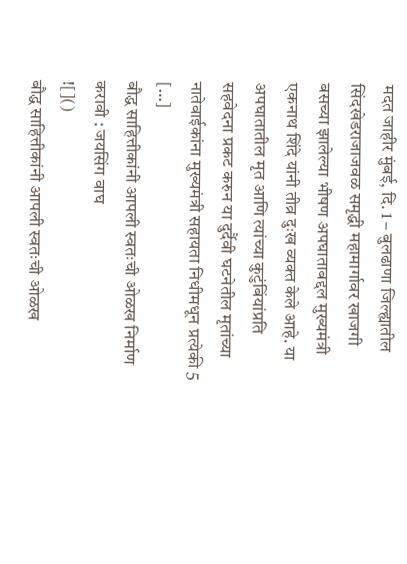मदत जाहीर मुंबई, दि. 1 – बुलढाणा जिल्ह्यातील सिंदखेडराजाजवळ समृद्धी महामार्गावर खाजगी बसच्या झालेल्या भीषण अपघाताबद्दल मुख्यमंत्री एकनाथ शिंदे यांनी तीव्र दुःख व्यक्त केले आहे. या अपघातातील मृत आणि त्यांच्या कुटुंबिंयांप्रति सहवेदना प्रकट करुन या दुर्दैवी घटनेतील मृतांच्या नातेवाईकांना मुख्यमंत्री सहायता निधीमधून प्रत्येकी 5 […]
बौद्ध साहित्तीकांनी आपली स्वतःची ओळख निर्माण करावी : जयसिंग वाघ
![]()
बौद्ध साहित्तीकांनी आपली स्वतःची ओळख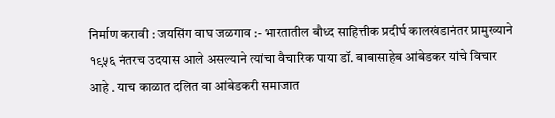निर्माण करावी : जयसिंग वाघ जळगाव :- भारतातील बौध्द साहित्तीक प्रदीर्घ कालखंडानंतर प्रामुख्याने १९५६ नंतरच उदयास आले असल्याने त्यांचा वैचारिक पाया डॉ. बाबासाहेब आंबेडकर यांचे विचार आहे . याच काळात दलित वा आंबेडकरी समाजात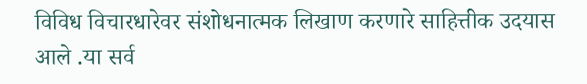विविध विचारधारेवर संशोधनात्मक लिखाण करणारे साहित्तीक उदयास आले .या सर्व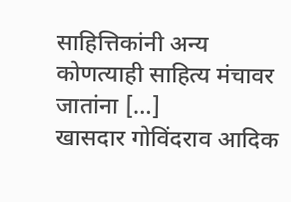साहित्तिकांनी अन्य कोणत्याही साहित्य मंचावर जातांना […]
खासदार गोविंदराव आदिक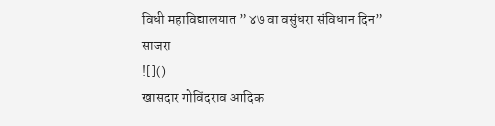विधी महाविद्यालयात ” ४७ वा वसुंधरा संविधान दिन” साजरा
![]()
खासदार गोविंदराव आदिक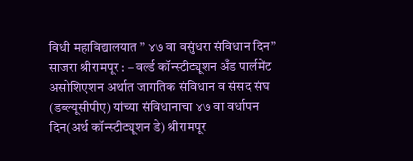विधी महाविद्यालयात ” ४७ वा वसुंधरा संविधान दिन” साजरा श्रीरामपूर : – वर्ल्ड कॉन्स्टीट्यूशन अँड पार्लमेंट असोशिएशन अर्थात जागतिक संविधान व संसद संघ (डब्ल्यूसीपीए) यांच्या संविधानाचा ४७ वा वर्धापन दिन(अर्थ कॉन्स्टीट्यूशन डे) श्रीरामपूर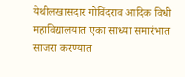येथीलखासदार गोविंदराव आदिक विधी महाविद्यालयात एका साध्या समारंभात साजरा करण्यात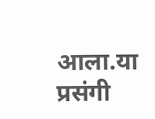आला.या प्रसंगी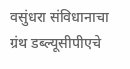वसुंधरा संविधानाचा ग्रंथ डब्ल्यूसीपीएचे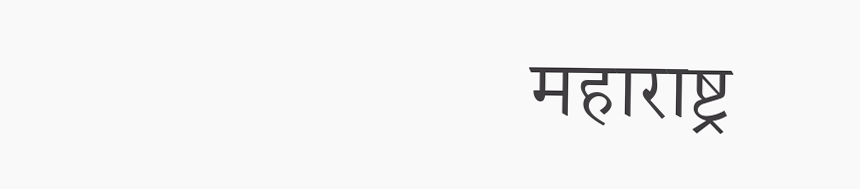महाराष्ट्र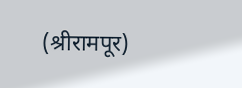(श्रीरामपूर)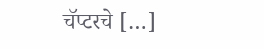चॅप्टरचे […]